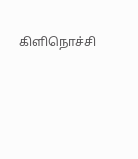கிளிநொச்சி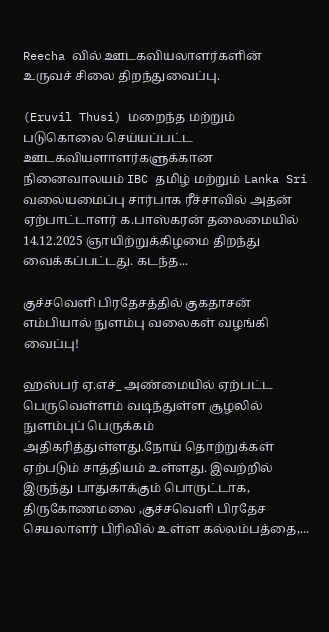Reecha வில் ஊடகவியலாளர்களின் உருவச் சிலை திறந்துவைப்பு.

(Eruvil Thusi) மறைந்த மற்றும் படுகொலை செய்யப்பட்ட ஊடகவியளாளர்களுக்கான நினைவாலயம் IBC தமிழ் மற்றும் Lanka Sri வலையமைப்பு சார்பாக ரீச்சாவில் அதன் ஏற்பாட்டாளர் க.பாஸ்கரன் தலைமையில் 14.12.2025 ஞாயிற்றுக்கிழமை திறந்து வைக்கப்பட்டது. கடந்த...

குச்சவெளி பிரதேசத்தில் குகதாசன் எம்பியால் நுளம்பு வலைகள் வழங்கி வைப்பு!

ஹஸ்பர் ஏ.எச்_ அண்மையில் ஏற்பட்ட பெருவெள்ளம் வடிந்துள்ள சூழலில் நுளம்புப் பெருக்கம் அதிகரித்துள்ளது.நோய் தொற்றுக்கள் ஏற்படும் சாத்தியம் உள்ளது. இவற்றில் இருந்து பாதுகாக்கும் பொருட்டாக, திருகோணமலை ,குச்சவெளி பிரதேச செயலாளர் பிரிவில் உள்ள கல்லம்பத்தை,...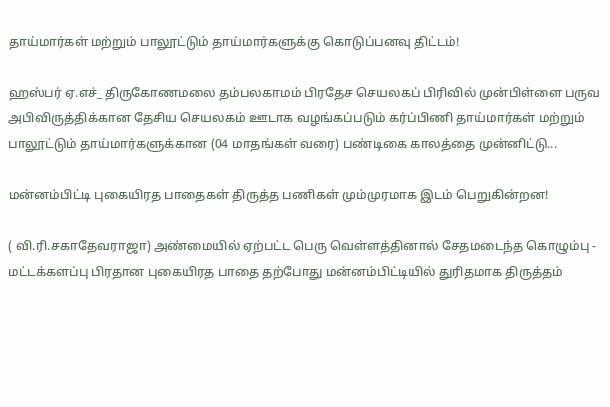தாய்மார்கள் மற்றும் பாலூட்டும் தாய்மார்களுக்கு கொடுப்பனவு திட்டம்!

ஹஸ்பர் ஏ.எச்_ திருகோணமலை தம்பலகாமம் பிரதேச செயலகப் பிரிவில் முன்பிள்ளை பருவ அபிவிருத்திக்கான தேசிய செயலகம் ஊடாக வழங்கப்படும் கர்ப்பிணி தாய்மார்கள் மற்றும் பாலூட்டும் தாய்மார்களுக்கான (04 மாதங்கள் வரை) பண்டிகை காலத்தை முன்னிட்டு...

மன்னம்பிட்டி புகையிரத பாதைகள் திருத்த பணிகள் மும்முரமாக இடம் பெறுகின்றன!

( வி.ரி.சகாதேவராஜா) அண்மையில் ஏற்பட்ட பெரு வெள்ளத்தினால் சேதமடைந்த கொழும்பு - மட்டக்களப்பு பிரதான புகையிரத பாதை தற்போது மன்னம்பிட்டியில் துரிதமாக திருத்தம்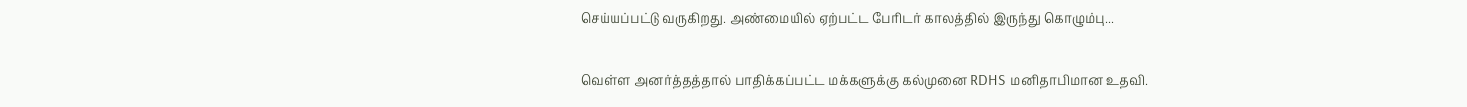செய்யப்பட்டு வருகிறது. அண்மையில் ஏற்பட்ட பேரிடர் காலத்தில் இருந்து கொழும்பு...

வெள்ள அனர்த்தத்தால் பாதிக்கப்பட்ட மக்களுக்கு கல்முனை RDHS மனிதாபிமான உதவி.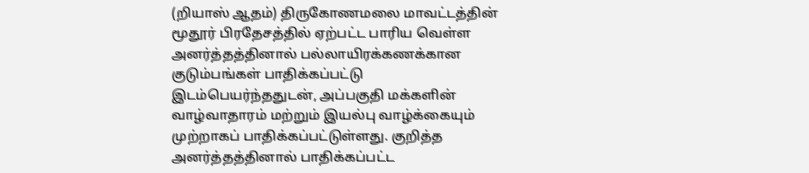(றியாஸ் ஆதம்) திருகோணமலை மாவட்டத்தின் மூதூர் பிரதேசத்தில் ஏற்பட்ட பாரிய வெள்ள அனர்த்தத்தினால் பல்லாயிரக்கணக்கான குடும்பங்கள் பாதிக்கப்பட்டு இடம்பெயர்ந்ததுடன், அப்பகுதி மக்களின் வாழ்வாதாரம் மற்றும் இயல்பு வாழ்க்கையும் முற்றாகப் பாதிக்கப்பட்டுள்ளது. குறித்த அனர்த்தத்தினால் பாதிக்கப்பட்ட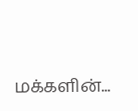மக்களின்...